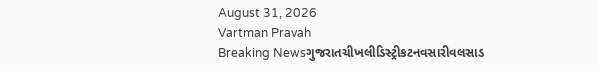August 31, 2026
Vartman Pravah
Breaking Newsગુજરાતચીખલીડિસ્ટ્રીકટનવસારીવલસાડ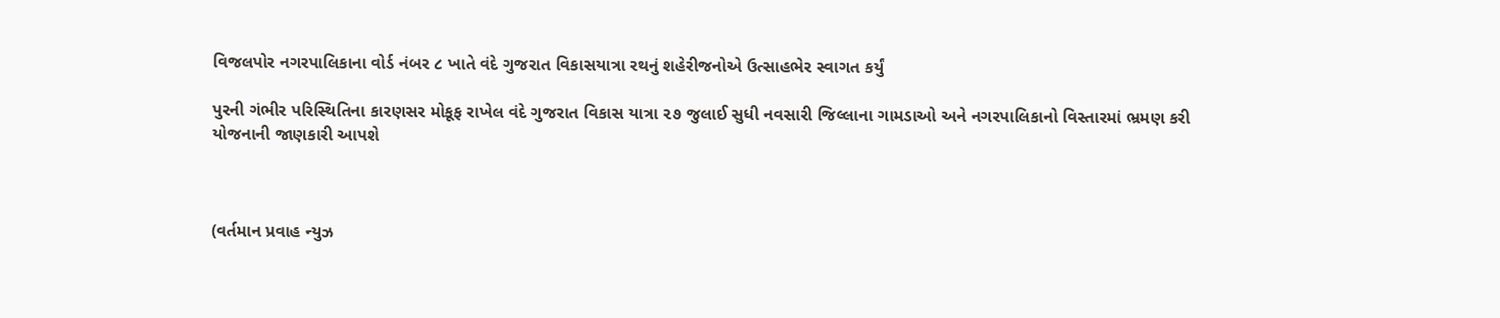વિજલપોર નગરપાલિકાના વોર્ડ નંબર ૮ ખાતે વંદે ગુજરાત વિકાસયાત્રા રથનું શહેરીજનોએ ઉત્સાહભેર સ્વાગત કર્યું

પુરની ગંભીર પરિસ્થિતિના કારણસર મોકૂફ રાખેલ વંદે ગુજરાત વિકાસ યાત્રા ૨૭ જુલાઈ સુધી નવસારી જિલ્લાના ગામડાઓ અને નગરપાલિકાનો વિસ્તારમાં ભ્રમણ કરી યોજનાની જાણકારી આપશે



(વર્તમાન પ્રવાહ ન્‍યુઝ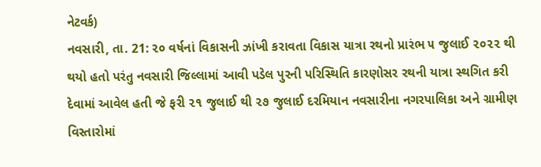નેટવર્ક)
નવસારી, તા. 21: ૨૦ વર્ષનાં વિકાસની ઝાંખી કરાવતા વિકાસ યાત્રા રથનો પ્રારંભ ૫ જુલાઈ ૨૦૨૨ થી થયો હતો પરંતુ નવસારી જિલ્લામાં આવી પડેલ પુરની પરિસ્થિતિ કારણોસર રથની યાત્રા સ્થગિત કરી દેવામાં આવેલ હતી જે ફરી ૨૧ જુલાઈ થી ૨૭ જુલાઈ દરમિયાન નવસારીના નગરપાલિકા અને ગ્રામીણ વિસ્તારોમાં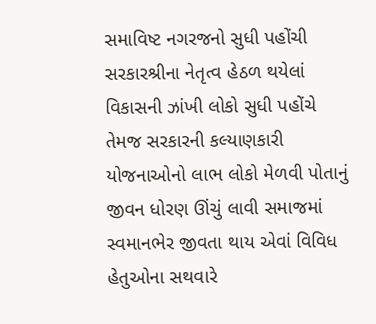સમાવિષ્ટ નગરજનો સુધી પહોંચી સરકારશ્રીના નેતૃત્વ હેઠળ થયેલાં વિકાસની ઝાંખી લોકો સુધી પહોંચે તેમજ સરકારની કલ્યાણકારી યોજનાઓનો લાભ લોકો મેળવી પોતાનું જીવન ધોરણ ઊંચું લાવી સમાજમાં સ્વમાનભેર જીવતા થાય એવાં વિવિધ હેતુઓના સથવારે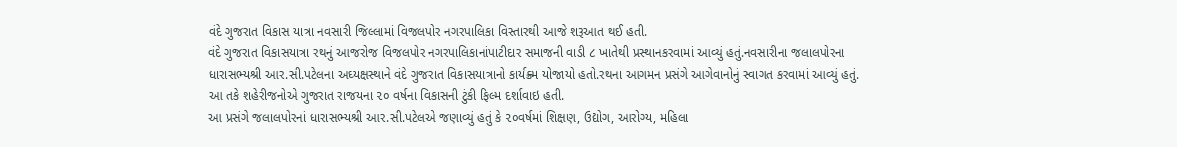વંદે ગુજરાત વિકાસ યાત્રા નવસારી જિલ્લામાં વિજલપોર નગરપાલિકા વિસ્તારથી આજે શરૂઆત થઈ હતી.
વંદે ગુજરાત વિકાસયાત્રા રથનું આજરોજ વિજલપોર નગરપાલિકાનાંપાટીદાર સમાજની વાડી ૮ ખાતેથી પ્રસ્થાનકરવામાં આવ્યું હતું.નવસારીના જલાલપોરના ધારાસભ્યશ્રી આર.સી.પટેલના અઘ્યક્ષસ્થાને વંદે ગુજરાત વિકાસયાત્રાનો કાર્યક્ર્મ યોજાયો હતો.રથના આગમન પ્રસંગે આગેવાનોનું સ્વાગત કરવામાં આવ્યું હતું. આ તકે શહેરીજનોએ ગુજરાત રાજયના ૨૦ વર્ષના વિકાસની ટુંકી ફિલ્મ દર્શાવાઇ હતી.
આ પ્રસંગે જલાલપોરનાં ધારાસભ્યશ્રી આર.સી.પટેલએ જણાવ્યું હતું કે ૨૦વર્ષમાં શિક્ષણ, ઉદ્યોગ, આરોગ્ય, મહિલા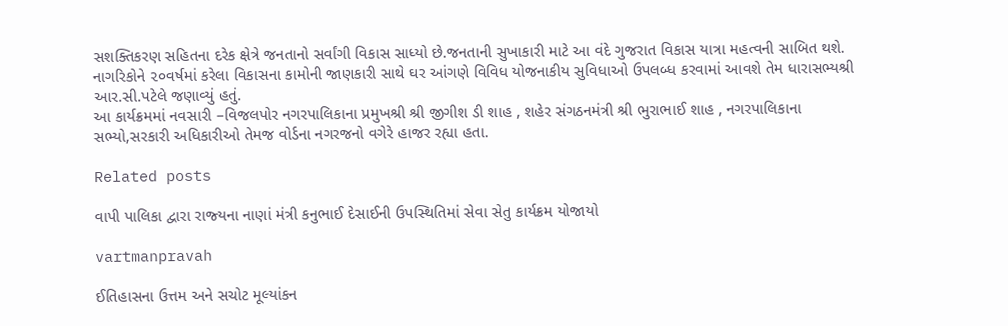સશક્તિકરણ સહિતના દરેક ક્ષેત્રે જનતાનો સર્વાંગી વિકાસ સાધ્યો છે.જનતાની સુખાકારી માટે આ વંદે ગુજરાત વિકાસ યાત્રા મહત્વની સાબિત થશે. નાગરિકોને ૨૦વર્ષમાં કરેલા વિકાસના કામોની જાણકારી સાથે ઘર આંગણે વિવિધ યોજનાકીય સુવિધાઓ ઉપલબ્ધ કરવામાં આવશે તેમ ધારાસભ્યશ્રી આર.સી.પટેલે જણાવ્યું હતું.
આ કાર્યક્રમમાં નવસારી –વિજલપોર નગરપાલિકાના પ્રમુખશ્રી શ્રી જીગીશ ડી શાહ , શહેર સંગઠનમંત્રી શ્રી ભુરાભાઈ શાહ , નગરપાલિકાના સભ્યો,સરકારી અધિકારીઓ તેમજ વોર્ડના નગરજનો વગેરે હાજર રહ્યા હતા.

Related posts

વાપી પાલિકા દ્વારા રાજ્‍યના નાણાં મંત્રી કનુભાઈ દેસાઈની ઉપસ્‍થિતિમાં સેવા સેતુ કાર્યક્રમ યોજાયો

vartmanpravah

ઈતિહાસના ઉત્તમ અને સચોટ મૂલ્‍યાંકન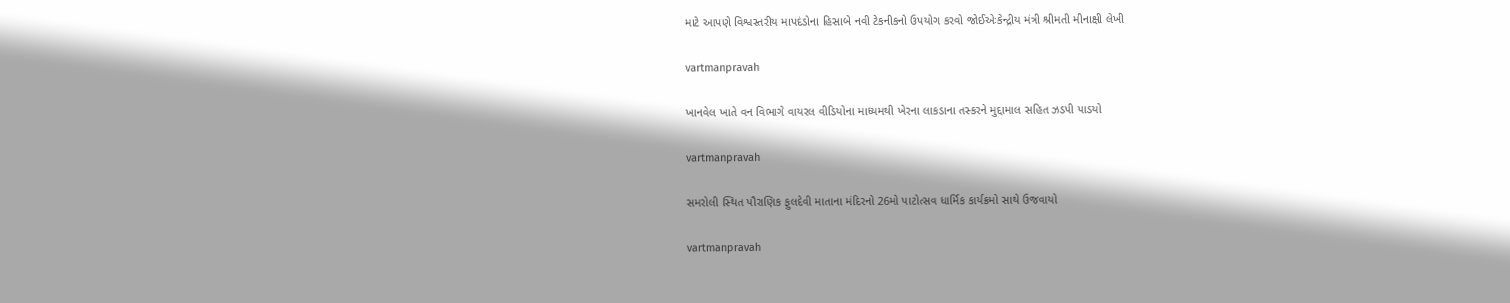માટે આપણે વિશ્વસ્‍તરીય માપદંડોના હિસાબે નવી ટેકનીકનો ઉપયોગ કરવો જોઈએઃકેન્‍દ્રીય મંત્રી શ્રીમતી મીનાક્ષી લેખી

vartmanpravah

ખાનવેલ ખાતે વન વિભાગે વાયરલ વીડિયોના માધ્‍યમથી ખેરના લાકડાના તસ્‍કરને મુદ્દામાલ સહિત ઝડપી પાડયો

vartmanpravah

સમરોલી સ્‍થિત પૌરાણિક ફુલદેવી માતાના મંદિરનો 26મો પાટોત્‍સવ ધાર્મિક કાર્યક્રમો સાથે ઉજવાયો

vartmanpravah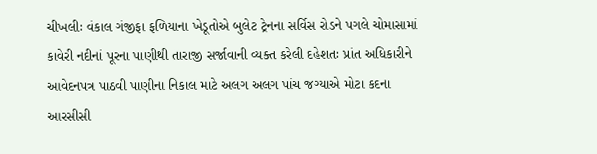ચીખલીઃ વંકાલ ગંજીફા ફળિયાના ખેડૂતોએ બુલેટ ટ્રેનના સર્વિસ રોડને પગલે ચોમાસામાં કાવેરી નદીનાં પૂરના પાણીથી તારાજી સર્જાવાની વ્‍યક્‍ત કરેલી દહેશતઃ પ્રાંત અધિકારીને આવેદનપત્ર પાઠવી પાણીના નિકાલ માટે અલગ અલગ પાંચ જગ્‍યાએ મોટા કદના આરસીસી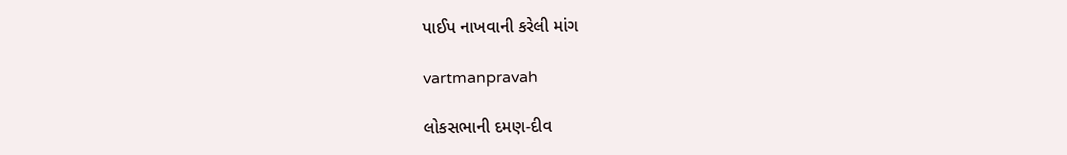પાઈપ નાખવાની કરેલી માંગ

vartmanpravah

લોકસભાની દમણ-દીવ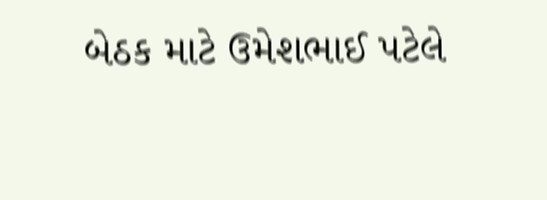બેઠક માટે ઉમેશભાઈ પટેલે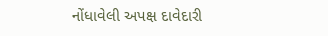નોંધાવેલી અપક્ષ દાવેદારી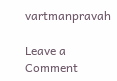vartmanpravah

Leave a Comment